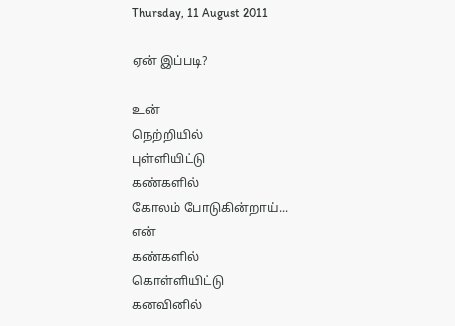Thursday, 11 August 2011

ஏன் இப்படி?

உன்
நெற்றியில்
புள்ளியிட்டு
கண்களில்
கோலம் போடுகின்றாய்...
என்
கண்களில்
கொள்ளியிட்டு
கனவினில்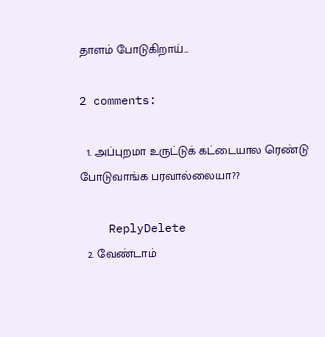தாளம் போடுகிறாய்...

2 comments:

  1. அப்புறமா உருட்டுக் கட்டையால ரெண்டு போடுவாங்க பரவால்லையா??

    ReplyDelete
  2. வேண்டாம்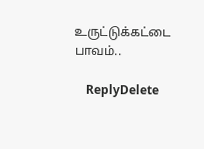உருட்டுக்கட்டை பாவம்..

    ReplyDelete